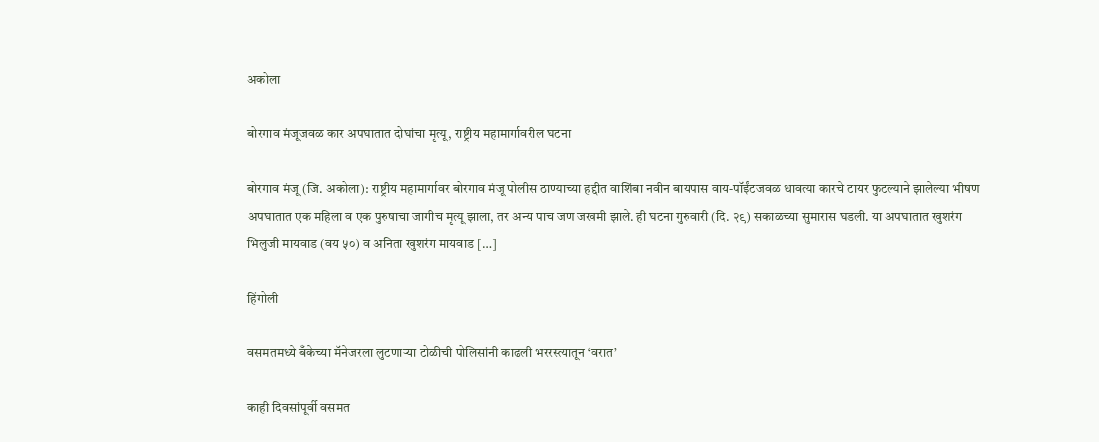अकोला

बोरगाव मंजूजवळ कार अपघातात दोघांचा मृत्यू, राष्ट्रीय महामार्गावरील घटना

बोरगाव मंजू (जि. अकोला): राष्ट्रीय महामार्गावर बोरगाव मंजू पोलीस ठाण्याच्या हद्दीत वाशिंबा नवीन बायपास वाय-पॉईंटजवळ धावत्या कारचे टायर फुटल्याने झालेल्या भीषण अपघातात एक महिला व एक पुरुषाचा जागीच मृत्यू झाला, तर अन्य पाच जण जखमी झाले. ही घटना गुरुवारी (दि. २९) सकाळच्या सुमारास घडली. या अपघातात खुशरंग भिलुजी मायवाड (वय ५०) व अनिता खुशरंग मायवाड […]

हिंगोली

वसमतमध्ये बँकेच्या मॅनेजरला लुटणाऱ्या टोळीची पोलिसांनी काढली भररस्त्यातून ‘वरात’

काही दिवसांपूर्वी वसमत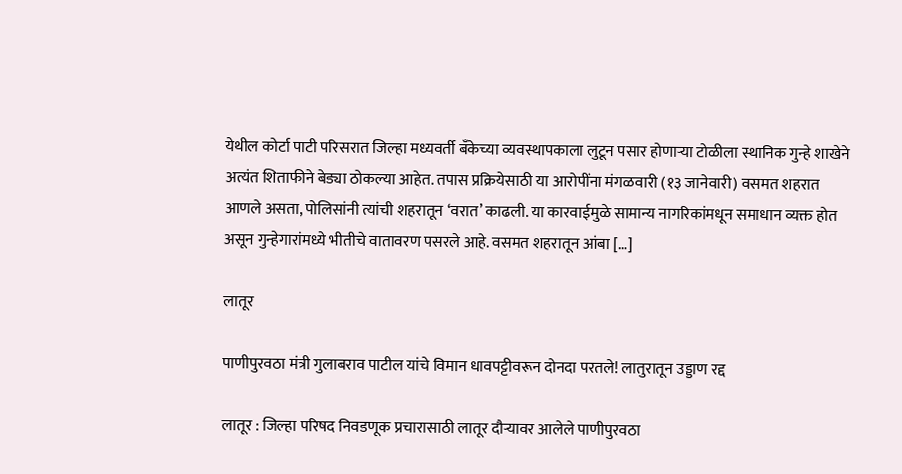येथील कोर्टा पाटी परिसरात जिल्हा मध्यवर्ती बँकेच्या व्यवस्थापकाला लुटून पसार होणाऱ्या टोळीला स्थानिक गुन्हे शाखेने अत्यंत शिताफीने बेड्या ठोकल्या आहेत. तपास प्रक्रियेसाठी या आरोपींना मंगळवारी (१३ जानेवारी) वसमत शहरात आणले असता, पोलिसांनी त्यांची शहरातून ‘वरात’ काढली. या कारवाईमुळे सामान्य नागरिकांमधून समाधान व्यक्त होत असून गुन्हेगारांमध्ये भीतीचे वातावरण पसरले आहे. वसमत शहरातून आंबा […]

लातूर

पाणीपुरवठा मंत्री गुलाबराव पाटील यांचे विमान धावपट्टीवरून दोनदा परतले! लातुरातून उड्डाण रद्द

लातूर : जिल्हा परिषद निवडणूक प्रचारासाठी लातूर दौऱ्यावर आलेले पाणीपुरवठा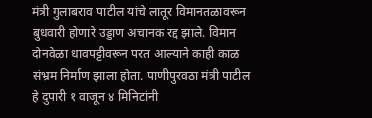मंत्री गुलाबराव पाटील यांचे लातूर विमानतळावरून बुधवारी होणारे उड्डाण अचानक रद्द झाले. विमान दोनवेळा धावपट्टीवरून परत आल्याने काही काळ संभ्रम निर्माण झाला होता. पाणीपुरवठा मंत्री पाटील हे दुपारी १ वाजून ४ मिनिटांनी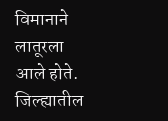विमानाने लातूरला आले होते. जिल्ह्यातील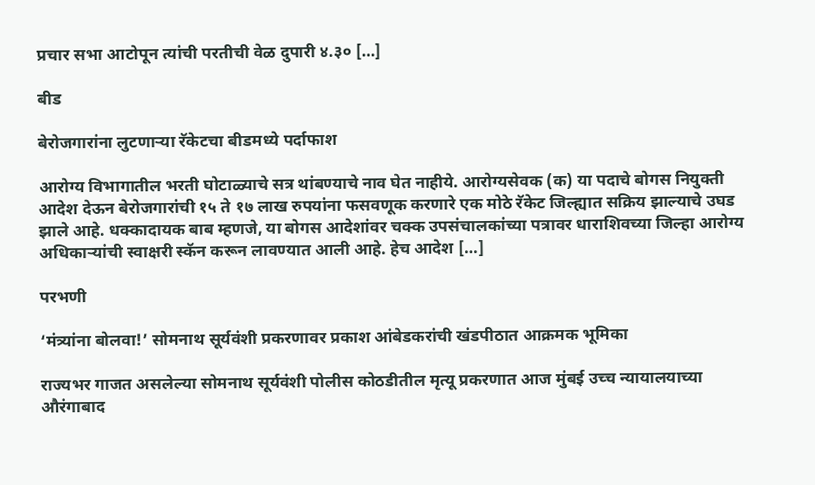प्रचार सभा आटोपून त्यांची परतीची वेळ दुपारी ४.३० […]

बीड

बेरोजगारांना लुटणाऱ्या रॅकेटचा बीडमध्ये पर्दाफाश

आरोग्य विभागातील भरती घोटाळ्याचे सत्र थांबण्याचे नाव घेत नाहीये. आरोग्यसेवक (क) या पदाचे बोगस नियुक्ती आदेश देऊन बेरोजगारांची १५ ते १७ लाख रुपयांना फसवणूक करणारे एक मोठे रॅकेट जिल्ह्यात सक्रिय झाल्याचे उघड झाले आहे. धक्कादायक बाब म्हणजे, या बोगस आदेशांवर चक्क उपसंचालकांच्या पत्रावर धाराशिवच्या जिल्हा आरोग्य अधिकाऱ्यांची स्वाक्षरी स्कॅन करून लावण्यात आली आहे. हेच आदेश […]

परभणी

‘मंत्र्यांना बोलवा!’ सोमनाथ सूर्यवंशी प्रकरणावर प्रकाश आंबेडकरांची खंडपीठात आक्रमक भूमिका

राज्यभर गाजत असलेल्या सोमनाथ सूर्यवंशी पोलीस कोठडीतील मृत्यू प्रकरणात आज मुंबई उच्च न्यायालयाच्या औरंगाबाद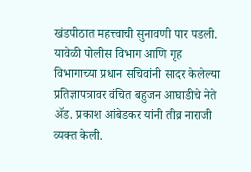खंडपीठात महत्त्वाची सुनावणी पार पडली. यावेळी पोलीस विभाग आणि गृह विभागाच्या प्रधान सचिवांनी सादर केलेल्या प्रतिज्ञापत्रावर वंचित बहुजन आघाडीचे नेते ॲड. प्रकाश आंबेडकर यांनी तीव्र नाराजी व्यक्त केली.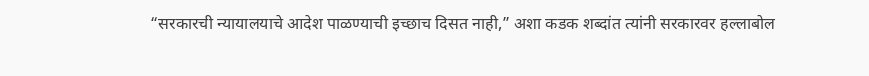“सरकारची न्यायालयाचे आदेश पाळण्याची इच्छाच दिसत नाही,” अशा कडक शब्दांत त्यांनी सरकारवर हल्लाबोल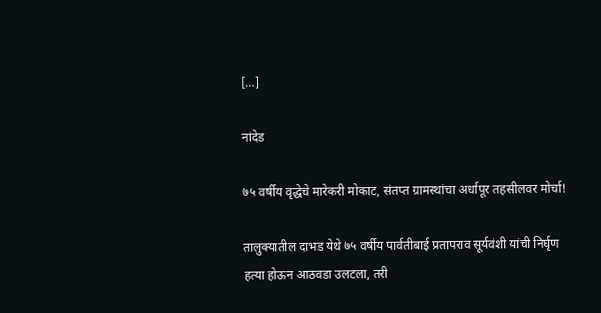[…]

नांदेड

७५ वर्षीय वृद्धेचे मारेकरी मोकाट, संतप्त ग्रामस्थांचा अर्धापूर तहसीलवर मोर्चा!

तालुक्यातील दाभड येथे ७५ वर्षीय पार्वतीबाई प्रतापराव सूर्यवंशी यांची निर्घृण हत्या होऊन आठवडा उलटला, तरी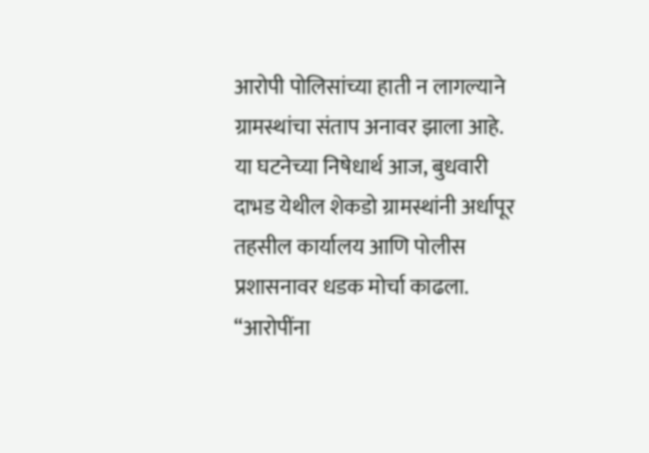आरोपी पोलिसांच्या हाती न लागल्याने ग्रामस्थांचा संताप अनावर झाला आहे. या घटनेच्या निषेधार्थ आज, बुधवारी दाभड येथील शेकडो ग्रामस्थांनी अर्धापूर तहसील कार्यालय आणि पोलीस प्रशासनावर धडक मोर्चा काढला. “आरोपींना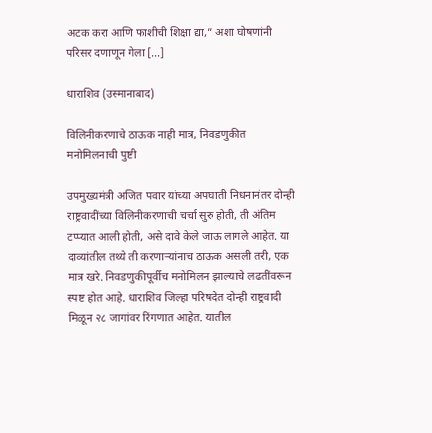अटक करा आणि फाशीची शिक्षा द्या,” अशा घोषणांनी परिसर दणाणून गेला […]

धाराशिव (उस्मानाबाद)

विलिनीकरणाचे ठाऊक नाही मात्र, निवडणुकीत मनोमिलनाची पुष्टी

उपमुख्यमंत्री अजित पवार यांच्या अपघाती निधनानंतर दोन्ही राष्ट्रवादींच्या विलिनीकरणाची चर्चा सुरु होती, ती अंतिम टप्प्यात आली होती, असे दावे केले जाऊ लागले आहेत. या दाव्यांतील तथ्ये ती करणाऱ्यांनाच ठाऊक असली तरी, एक मात्र खरे. निवडणुकीपूर्वीच मनोमिलन झाल्याचे लढतींवरून स्पष्ट होत आहे. धाराशिव जिल्हा परिषदेत दोन्ही राष्ट्रवादी मिळून २८ जागांवर रिंगणात आहेत. यातील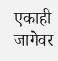एकाही जागेवर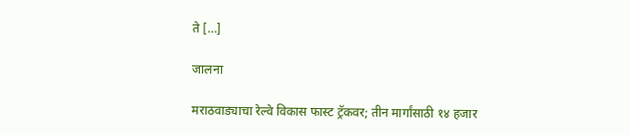ते […]

जालना

मराठवाड्याचा रेल्वे विकास फास्ट ट्रॅकवर; तीन मार्गांसाठी १४ हजार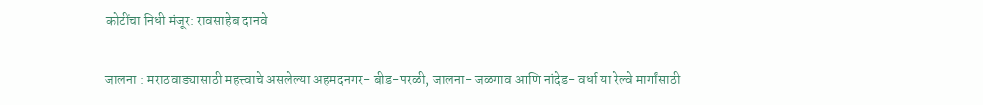कोटींचा निधी मंजूर: रावसाहेब दानवे

जालना : मराठवाड्यासाठी महत्त्वाचे असलेल्या अहमदनगर- बीड-परळी, जालना- जळगाव आणि नांदेड- वर्धा या रेल्वे मार्गांसाठी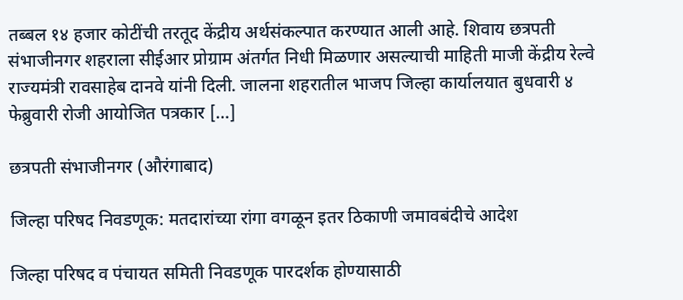तब्बल १४ हजार कोटींची तरतूद केंद्रीय अर्थसंकल्पात करण्यात आली आहे. शिवाय छत्रपती संभाजीनगर शहराला सीईआर प्रोग्राम अंतर्गत निधी मिळणार असल्याची माहिती माजी केंद्रीय रेल्वे राज्यमंत्री रावसाहेब दानवे यांनी दिली. जालना शहरातील भाजप जिल्हा कार्यालयात बुधवारी ४ फेब्रुवारी रोजी आयोजित पत्रकार […]

छत्रपती संभाजीनगर (औरंगाबाद)

जिल्हा परिषद निवडणूक: मतदारांच्या रांगा वगळून इतर ठिकाणी जमावबंदीचे आदेश

जिल्हा परिषद व पंचायत समिती निवडणूक पारदर्शक होण्यासाठी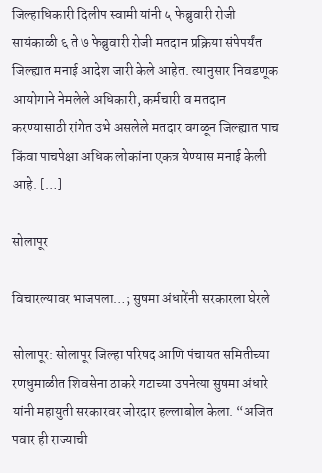जिल्हाधिकारी दिलीप स्वामी यांनी ५ फेब्रुवारी रोजी सायंकाळी ६ ते ७ फेब्रुवारी रोजी मतदान प्रक्रिया संपेपर्यंत जिल्ह्यात मनाई आदेश जारी केले आहेत. त्यानुसार निवडणूक आयोगाने नेमलेले अधिकारी, कर्मचारी व मतदान करण्यासाठी रांगेत उभे असलेले मतदार वगळून जिल्ह्यात पाच किंवा पाचपेक्षा अधिक लोकांना एकत्र येण्यास मनाई केली आहे. […]

सोलापूर

विचारल्यावर भाजपला…; सुषमा अंधारेंनी सरकारला घेरले

सोलापूर: सोलापूर जिल्हा परिषद आणि पंचायत समितीच्या रणधुमाळीत शिवसेना ठाकरे गटाच्या उपनेत्या सुषमा अंधारे यांनी महायुती सरकारवर जोरदार हल्लाबोल केला. “अजित पवार ही राज्याची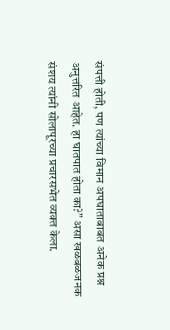संपत्ती होती, पण त्यांच्या विमान अपघाताबाबत अनेक प्रश्न अनुत्तरित आहेत. हा घातपात होता का?” असा खळबळजनक संशय त्यांनी सोलापूरच्या प्रचारसभेत व्यक्त केला.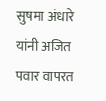सुषमा अंधारे यांनी अजित पवार वापरत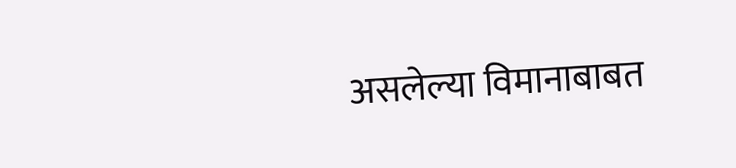असलेल्या विमानाबाबत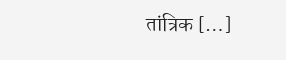तांत्रिक […]